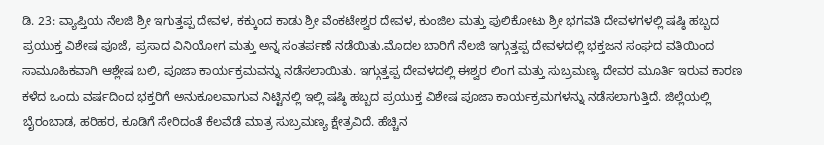ಡಿ. 23: ವ್ಯಾಪ್ತಿಯ ನೆಲಜಿ ಶ್ರೀ ಇಗುತ್ತಪ್ಪ ದೇವಳ, ಕಕ್ಕುಂದ ಕಾಡು ಶ್ರೀ ವೆಂಕಟೇಶ್ವರ ದೇವಳ, ಕುಂಜಿಲ ಮತ್ತು ಪುಲಿಕೋಟು ಶ್ರೀ ಭಗವತಿ ದೇವಳಗಳಲ್ಲಿ ಷಷ್ಠಿ ಹಬ್ಬದ ಪ್ರಯುಕ್ತ ವಿಶೇಷ ಪೂಜೆ, ಪ್ರಸಾದ ವಿನಿಯೋಗ ಮತ್ತು ಅನ್ನ ಸಂತರ್ಪಣೆ ನಡೆಯಿತು.ಮೊದಲ ಬಾರಿಗೆ ನೆಲಜಿ ಇಗ್ಗುತ್ತಪ್ಪ ದೇವಳದಲ್ಲಿ ಭಕ್ತಜನ ಸಂಘದ ವತಿಯಿಂದ ಸಾಮೂಹಿಕವಾಗಿ ಆಶ್ಲೇಷ ಬಲಿ, ಪೂಜಾ ಕಾರ್ಯಕ್ರಮವನ್ನು ನಡೆಸಲಾಯಿತು. ಇಗ್ಗುತ್ತಪ್ಪ ದೇವಳದಲ್ಲಿ ಈಶ್ವರ ಲಿಂಗ ಮತ್ತು ಸುಬ್ರಮಣ್ಯ ದೇವರ ಮೂರ್ತಿ ಇರುವ ಕಾರಣ ಕಳೆದ ಒಂದು ವರ್ಷದಿಂದ ಭಕ್ತರಿಗೆ ಅನುಕೂಲವಾಗುವ ನಿಟ್ಟಿನಲ್ಲಿ ಇಲ್ಲಿ ಷಷ್ಠಿ ಹಬ್ಬದ ಪ್ರಯುಕ್ತ ವಿಶೇಷ ಪೂಜಾ ಕಾರ್ಯಕ್ರಮಗಳನ್ನು ನಡೆಸಲಾಗುತ್ತಿದೆ. ಜಿಲ್ಲೆಯಲ್ಲಿ ಬೈರಂಬಾಡ, ಹರಿಹರ, ಕೂಡಿಗೆ ಸೇರಿದಂತೆ ಕೆಲವೆಡೆ ಮಾತ್ರ ಸುಬ್ರಮಣ್ಯ ಕ್ಷೇತ್ರವಿದೆ. ಹೆಚ್ಚಿನ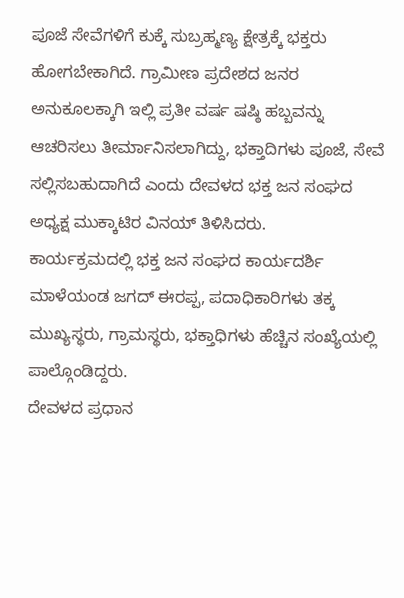ಪೂಜೆ ಸೇವೆಗಳಿಗೆ ಕುಕ್ಕೆ ಸುಬ್ರಹ್ಮಣ್ಯ ಕ್ಷೇತ್ರಕ್ಕೆ ಭಕ್ತರು ಹೋಗಬೇಕಾಗಿದೆ. ಗ್ರಾಮೀಣ ಪ್ರದೇಶದ ಜನರ ಅನುಕೂಲಕ್ಕಾಗಿ ಇಲ್ಲಿ ಪ್ರತೀ ವರ್ಷ ಷಷ್ಠಿ ಹಬ್ಬವನ್ನು ಆಚರಿಸಲು ತೀರ್ಮಾನಿಸಲಾಗಿದ್ದು, ಭಕ್ತಾದಿಗಳು ಪೂಜೆ, ಸೇವೆ ಸಲ್ಲಿಸಬಹುದಾಗಿದೆ ಎಂದು ದೇವಳದ ಭಕ್ತ ಜನ ಸಂಘದ ಅಧ್ಯಕ್ಷ ಮುಕ್ಕಾಟಿರ ವಿನಯ್ ತಿಳಿಸಿದರು.
ಕಾರ್ಯಕ್ರಮದಲ್ಲಿ ಭಕ್ತ ಜನ ಸಂಘದ ಕಾರ್ಯದರ್ಶಿ ಮಾಳೆಯಂಡ ಜಗದ್ ಈರಪ್ಪ, ಪದಾಧಿಕಾರಿಗಳು ತಕ್ಕ ಮುಖ್ಯಸ್ಥರು, ಗ್ರಾಮಸ್ಥರು, ಭಕ್ತಾಧಿಗಳು ಹೆಚ್ಚಿನ ಸಂಖ್ಯೆಯಲ್ಲಿ ಪಾಲ್ಗೊಂಡಿದ್ದರು.
ದೇವಳದ ಪ್ರಧಾನ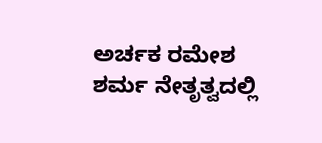ಅರ್ಚಕ ರಮೇಶ ಶರ್ಮ ನೇತೃತ್ವದಲ್ಲಿ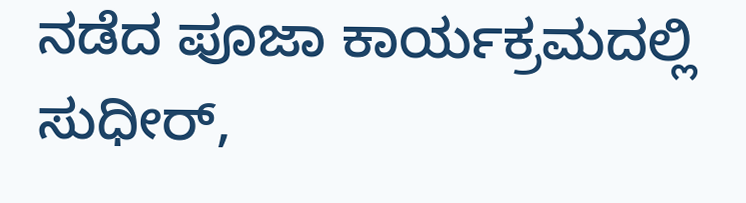ನಡೆದ ಪೂಜಾ ಕಾರ್ಯಕ್ರಮದಲ್ಲಿ ಸುಧೀರ್,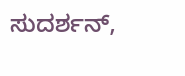ಸುದರ್ಶನ್,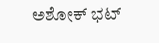ಅಶೋಕ್ ಭಟ್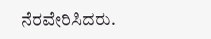ನೆರವೇರಿಸಿದರು.